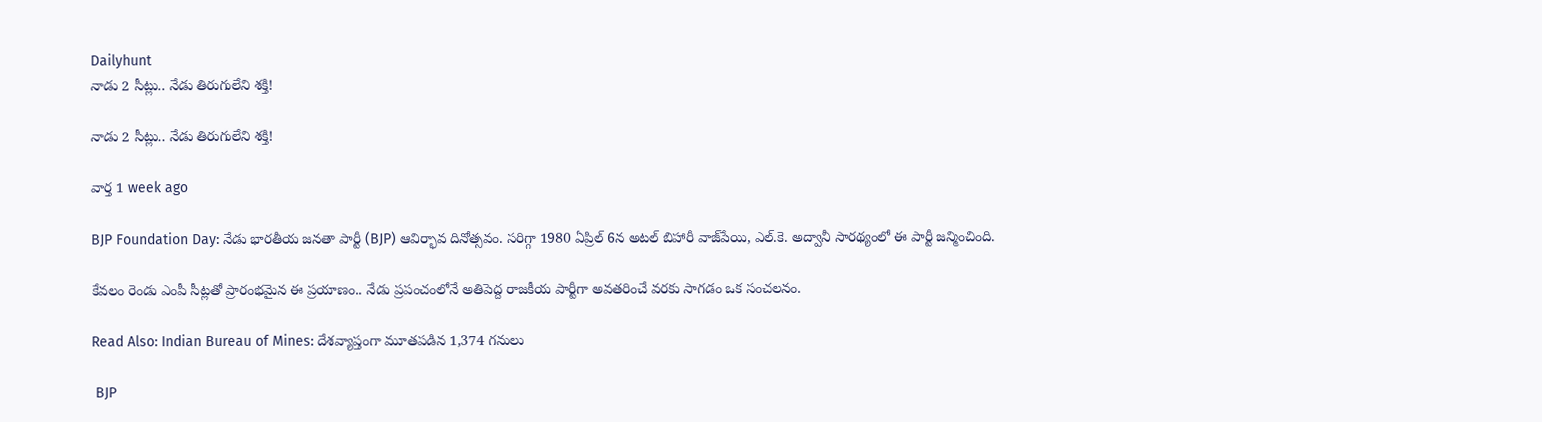Dailyhunt
నాడు 2 సీట్లు.. నేడు తిరుగులేని శక్తి!

నాడు 2 సీట్లు.. నేడు తిరుగులేని శక్తి!

వార్త 1 week ago

BJP Foundation Day: నేడు భారతీయ జనతా పార్టీ (BJP) ఆవిర్భావ దినోత్సవం. సరిగ్గా 1980 ఏప్రిల్ 6న అటల్ బిహారీ వాజ్‌పేయి, ఎల్.కె. అద్వానీ సారథ్యంలో ఈ పార్టీ జన్మించింది.

కేవలం రెండు ఎంపీ సీట్లతో ప్రారంభమైన ఈ ప్రయాణం.. నేడు ప్రపంచంలోనే అతిపెద్ద రాజకీయ పార్టీగా అవతరించే వరకు సాగడం ఒక సంచలనం.

Read Also: Indian Bureau of Mines: దేశవ్యాప్తంగా మూతపడిన 1,374 గనులు

 BJP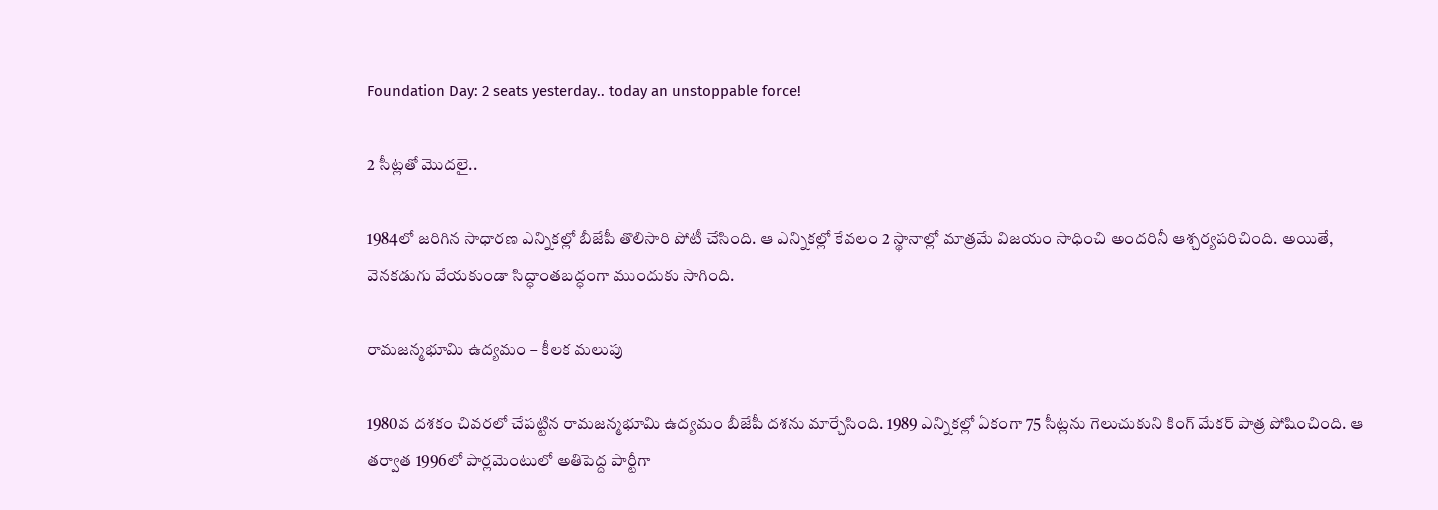Foundation Day: 2 seats yesterday.. today an unstoppable force!

2 సీట్లతో మొదలై..

1984లో జరిగిన సాధారణ ఎన్నికల్లో బీజేపీ తొలిసారి పోటీ చేసింది. ఆ ఎన్నికల్లో కేవలం 2 స్థానాల్లో మాత్రమే విజయం సాధించి అందరినీ ఆశ్చర్యపరిచింది. అయితే, వెనకడుగు వేయకుండా సిద్ధాంతబద్ధంగా ముందుకు సాగింది.

రామజన్మభూమి ఉద్యమం – కీలక మలుపు

1980వ దశకం చివరలో చేపట్టిన రామజన్మభూమి ఉద్యమం బీజేపీ దశను మార్చేసింది. 1989 ఎన్నికల్లో ఏకంగా 75 సీట్లను గెలుచుకుని కింగ్ మేకర్ పాత్ర పోషించింది. ఆ తర్వాత 1996లో పార్లమెంటులో అతిపెద్ద పార్టీగా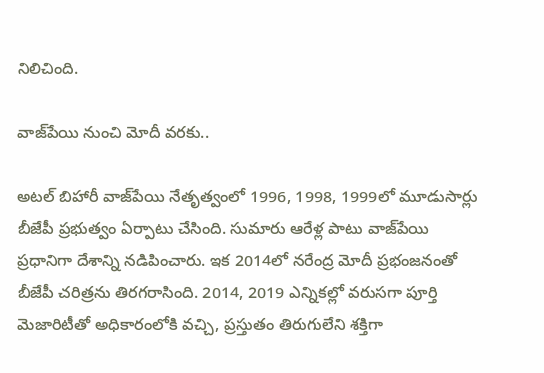నిలిచింది.

వాజ్‌పేయి నుంచి మోదీ వరకు..

అటల్ బిహారీ వాజ్‌పేయి నేతృత్వంలో 1996, 1998, 1999లో మూడుసార్లు బీజేపీ ప్రభుత్వం ఏర్పాటు చేసింది. సుమారు ఆరేళ్ల పాటు వాజ్‌పేయి ప్రధానిగా దేశాన్ని నడిపించారు. ఇక 2014లో నరేంద్ర మోదీ ప్రభంజనంతో బీజేపీ చరిత్రను తిరగరాసింది. 2014, 2019 ఎన్నికల్లో వరుసగా పూర్తి మెజారిటీతో అధికారంలోకి వచ్చి, ప్రస్తుతం తిరుగులేని శక్తిగా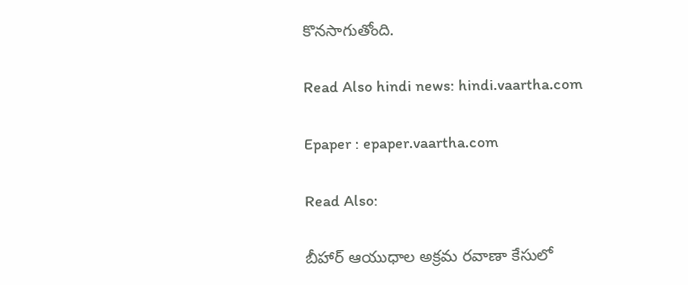కొనసాగుతోంది.

Read Also hindi news: hindi.vaartha.com

Epaper : epaper.vaartha.com

Read Also:

బీహార్ ఆయుధాల అక్రమ రవాణా కేసులో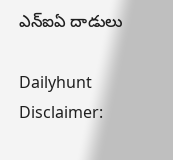ఎన్ఐఏ దాడులు

Dailyhunt
Disclaimer: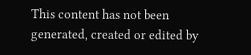This content has not been generated, created or edited by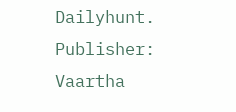Dailyhunt. Publisher: Vaartha